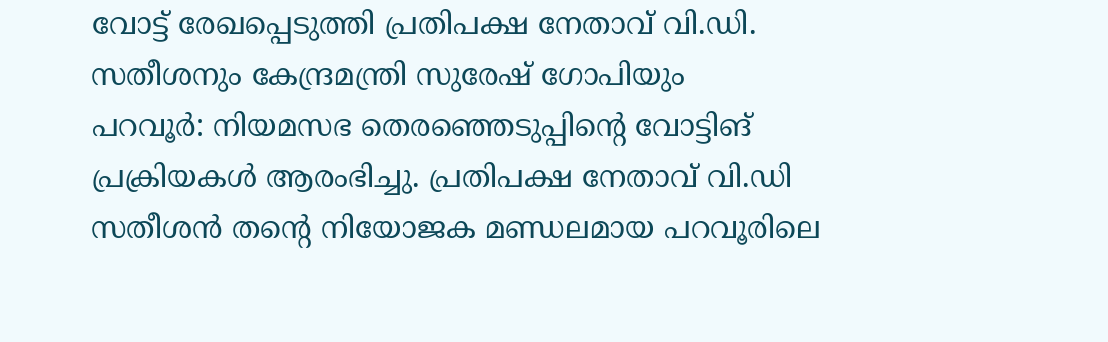വോട്ട് രേഖപ്പെടുത്തി പ്രതിപക്ഷ നേതാവ് വി.ഡി. സതീശനും കേന്ദ്രമന്ത്രി സുരേഷ് ഗോപിയും
പറവൂർ: നിയമസഭ തെരഞ്ഞെടുപ്പിന്റെ വോട്ടിങ് പ്രക്രിയകൾ ആരംഭിച്ചു. പ്രതിപക്ഷ നേതാവ് വി.ഡി സതീശൻ തന്റെ നിയോജക മണ്ഡലമായ പറവൂരിലെ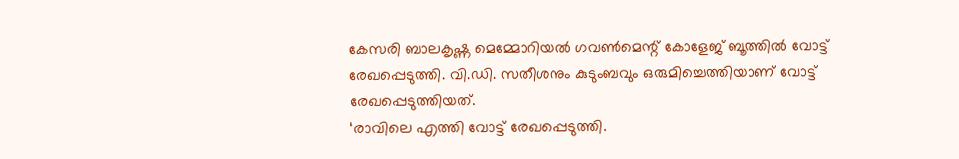കേസരി ബാലകൃഷ്ണ മെമ്മോറിയൽ ഗവൺമെന്റ് കോളേജ് ബൂത്തിൽ വോട്ട് രേഖപ്പെടുത്തി. വി.ഡി. സതീശനും കുടുംബവും ഒരുമിച്ചെത്തിയാണ് വോട്ട് രേഖപ്പെടുത്തിയത്.
‘രാവിലെ എത്തി വോട്ട് രേഖപ്പെടുത്തി.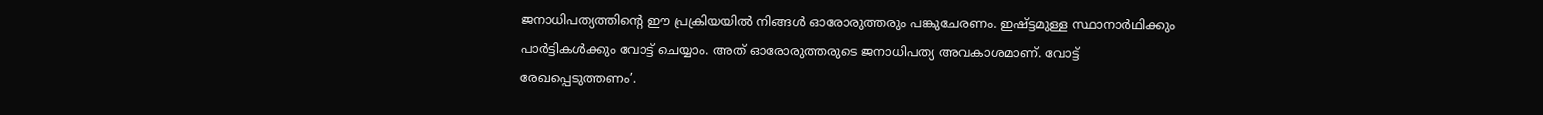ജനാധിപത്യത്തിന്റെ ഈ പ്രക്രിയയിൽ നിങ്ങൾ ഓരോരുത്തരും പങ്കുചേരണം. ഇഷ്ട്ടമുള്ള സ്ഥാനാർഥിക്കും പാർട്ടികൾക്കും വോട്ട് ചെയ്യാം. അത് ഓരോരുത്തരുടെ ജനാധിപത്യ അവകാശമാണ്. വോട്ട് രേഖപ്പെടുത്തണം’.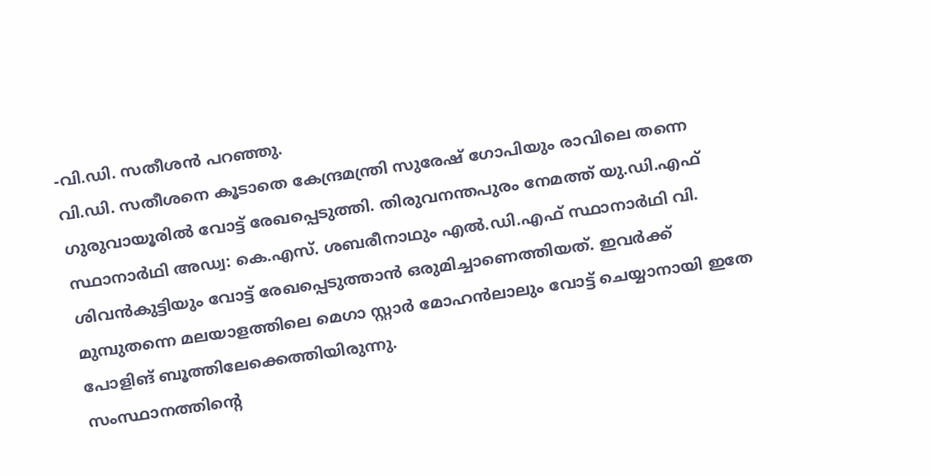-വി.ഡി. സതീശൻ പറഞ്ഞു.
വി.ഡി. സതീശനെ കൂടാതെ കേന്ദ്രമന്ത്രി സുരേഷ് ഗോപിയും രാവിലെ തന്നെ ഗുരുവായൂരിൽ വോട്ട് രേഖപ്പെടുത്തി. തിരുവനന്തപുരം നേമത്ത് യു.ഡി.എഫ് സ്ഥാനാർഥി അഡ്വ: കെ.എസ്. ശബരീനാഥും എൽ.ഡി.എഫ് സ്ഥാനാർഥി വി. ശിവൻകുട്ടിയും വോട്ട് രേഖപ്പെടുത്താൻ ഒരുമിച്ചാണെത്തിയത്. ഇവർക്ക് മുമ്പുതന്നെ മലയാളത്തിലെ മെഗാ സ്റ്റാർ മോഹൻലാലും വോട്ട് ചെയ്യാനായി ഇതേ പോളിങ് ബൂത്തിലേക്കെത്തിയിരുന്നു.
സംസ്ഥാനത്തിന്റെ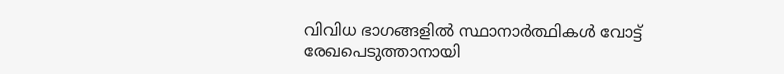വിവിധ ഭാഗങ്ങളിൽ സ്ഥാനാർത്ഥികൾ വോട്ട് രേഖപെടുത്താനായി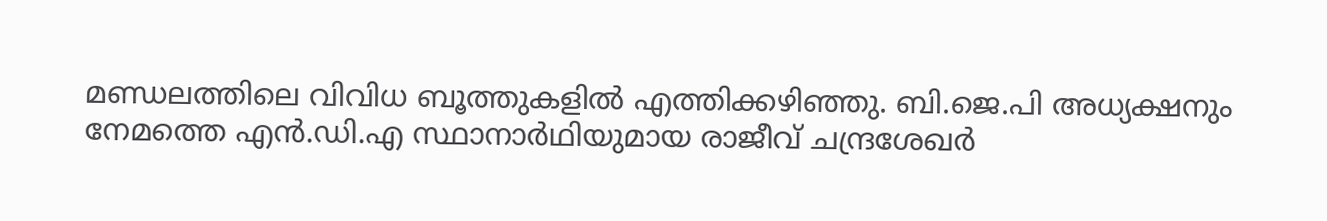മണ്ഡലത്തിലെ വിവിധ ബൂത്തുകളിൽ എത്തിക്കഴിഞ്ഞു. ബി.ജെ.പി അധ്യക്ഷനും നേമത്തെ എൻ.ഡി.എ സ്ഥാനാർഥിയുമായ രാജീവ് ചന്ദ്രശേഖർ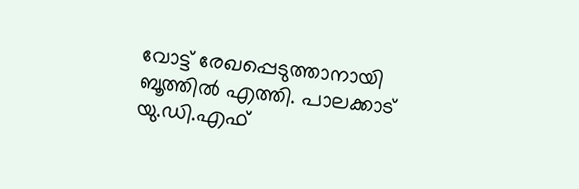വോട്ട് രേഖപ്പെടുത്താനായി ബൂത്തിൽ എത്തി. പാലക്കാട് യു.ഡി.എഫ്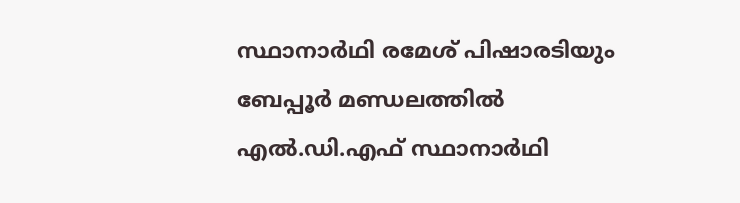സ്ഥാനാർഥി രമേശ് പിഷാരടിയും ബേപ്പൂർ മണ്ഡലത്തിൽ എൽ.ഡി.എഫ് സ്ഥാനാർഥി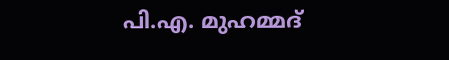പി.എ. മുഹമ്മദ്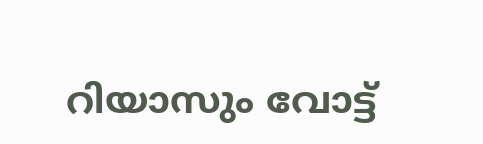റിയാസും വോട്ട്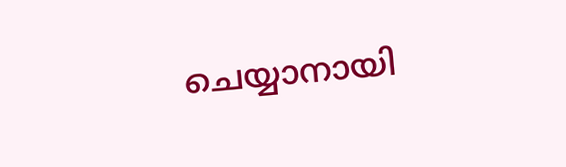ചെയ്യാനായി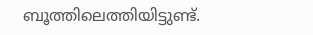ബൂത്തിലെത്തിയിട്ടുണ്ട്.